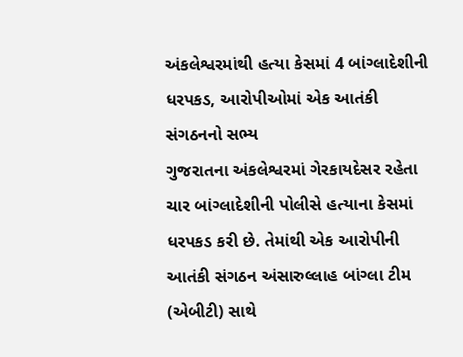અંકલેશ્વરમાંથી હત્યા કેસમાં 4 બાંગ્લાદેશીની ધરપકડ, આરોપીઓમાં એક આતંકી સંગઠનનો સભ્ય
ગુજરાતના અંકલેશ્વરમાં ગેરકાયદેસર રહેતા ચાર બાંગ્લાદેશીની પોલીસે હત્યાના કેસમાં ધરપકડ કરી છે. તેમાંથી એક આરોપીની આતંકી સંગઠન અંસારુલ્લાહ બાંગ્લા ટીમ (એબીટી) સાથે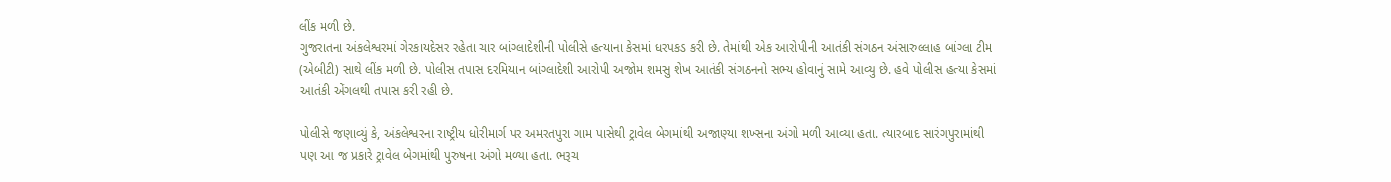લીંક મળી છે.
ગુજરાતના અંકલેશ્વરમાં ગેરકાયદેસર રહેતા ચાર બાંગ્લાદેશીની પોલીસે હત્યાના કેસમાં ધરપકડ કરી છે. તેમાંથી એક આરોપીની આતંકી સંગઠન અંસારુલ્લાહ બાંગ્લા ટીમ (એબીટી) સાથે લીંક મળી છે. પોલીસ તપાસ દરમિયાન બાંગ્લાદેશી આરોપી અજોમ શમસુ શેખ આતંકી સંગઠનનો સભ્ય હોવાનું સામે આવ્યુ છે. હવે પોલીસ હત્યા કેસમાં આતંકી એંગલથી તપાસ કરી રહી છે.

પોલીસે જણાવ્યું કે, અંકલેશ્વરના રાષ્ટ્રીય ધોરીમાર્ગ પર અમરતપુરા ગામ પાસેથી ટ્રાવેલ બેગમાંથી અજાણ્યા શખ્સના અંગો મળી આવ્યા હતા. ત્યારબાદ સારંગપુરામાંથી પણ આ જ પ્રકારે ટ્રાવેલ બેગમાંથી પુરુષના અંગો મળ્યા હતા. ભરૂચ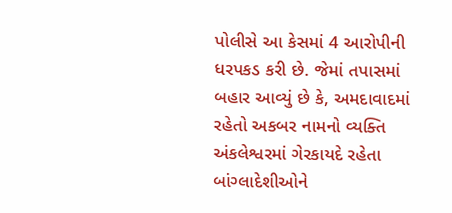પોલીસે આ કેસમાં 4 આરોપીની ધરપકડ કરી છે. જેમાં તપાસમાં બહાર આવ્યું છે કે, અમદાવાદમાં રહેતો અકબર નામનો વ્યક્તિ અંકલેશ્વરમાં ગેરકાયદે રહેતા બાંગ્લાદેશીઓને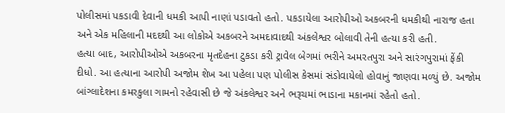પોલીસમાં પકડાવી દેવાની ધમકી આપી નાણાં પડાવતો હતો. પકડાયેલા આરોપીઓ અકબરની ધમકીથી નારાજ હતા અને એક મહિલાની મદદથી આ લોકોએ અકબરને અમદાવાદથી અંકલેશ્વર બોલાવી તેની હત્યા કરી હતી.
હત્યા બાદ, આરોપીઓએ અકબરના મૃતદેહના ટુકડા કરી ટ્રાવેલ બેગમાં ભરીને અમરતપુરા અને સારંગપુરામાં ફેંકી દીધો. આ હત્યાના આરોપી અજોમ શેખ આ પહેલા પણ પોલીસ કેસમાં સંડોવાયેલો હોવાનું જાણવા મળ્યું છે. અજોમ બાંગ્લાદેશના કમરકુલા ગામનો રહેવાસી છે જે અંકલેશ્વર અને ભરૂચમાં ભાડાના મકાનમાં રહેતો હતો.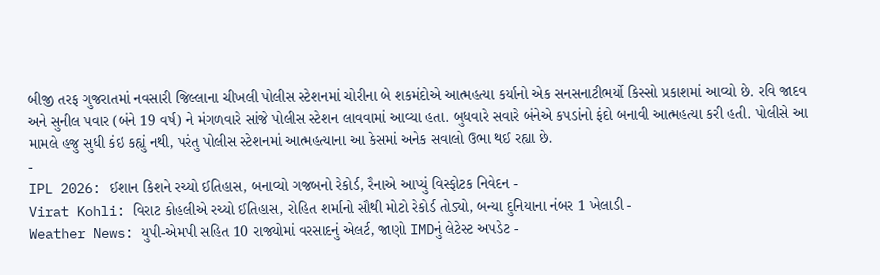બીજી તરફ ગુજરાતમાં નવસારી જિલ્લાના ચીખલી પોલીસ સ્ટેશનમાં ચોરીના બે શકમંદોએ આત્મહત્યા કર્યાનો એક સનસનાટીભર્યો કિસ્સો પ્રકાશમાં આવ્યો છે. રવિ જાદવ અને સુનીલ પવાર (બંને 19 વર્ષ) ને મંગળવારે સાંજે પોલીસ સ્ટેશન લાવવામાં આવ્યા હતા. બુધવારે સવારે બંનેએ કપડાંનો ફંદો બનાવી આત્મહત્યા કરી હતી. પોલીસે આ મામલે હજુ સુધી કંઇ કહ્યું નથી, પરંતુ પોલીસ સ્ટેશનમાં આત્મહત્યાના આ કેસમાં અનેક સવાલો ઉભા થઈ રહ્યા છે.
-
IPL 2026: ઈશાન કિશને રચ્યો ઈતિહાસ, બનાવ્યો ગજબનો રેકોર્ડ, રૈનાએ આપ્યું વિસ્ફોટક નિવેદન -
Virat Kohli: વિરાટ કોહલીએ રચ્યો ઈતિહાસ, રોહિત શર્માનો સૌથી મોટો રેકોર્ડ તોડ્યો, બન્યા દુનિયાના નંબર 1 ખેલાડી -
Weather News: યુપી-એમપી સહિત 10 રાજ્યોમાં વરસાદનું એલર્ટ, જાણો IMDનું લેટેસ્ટ અપડેટ -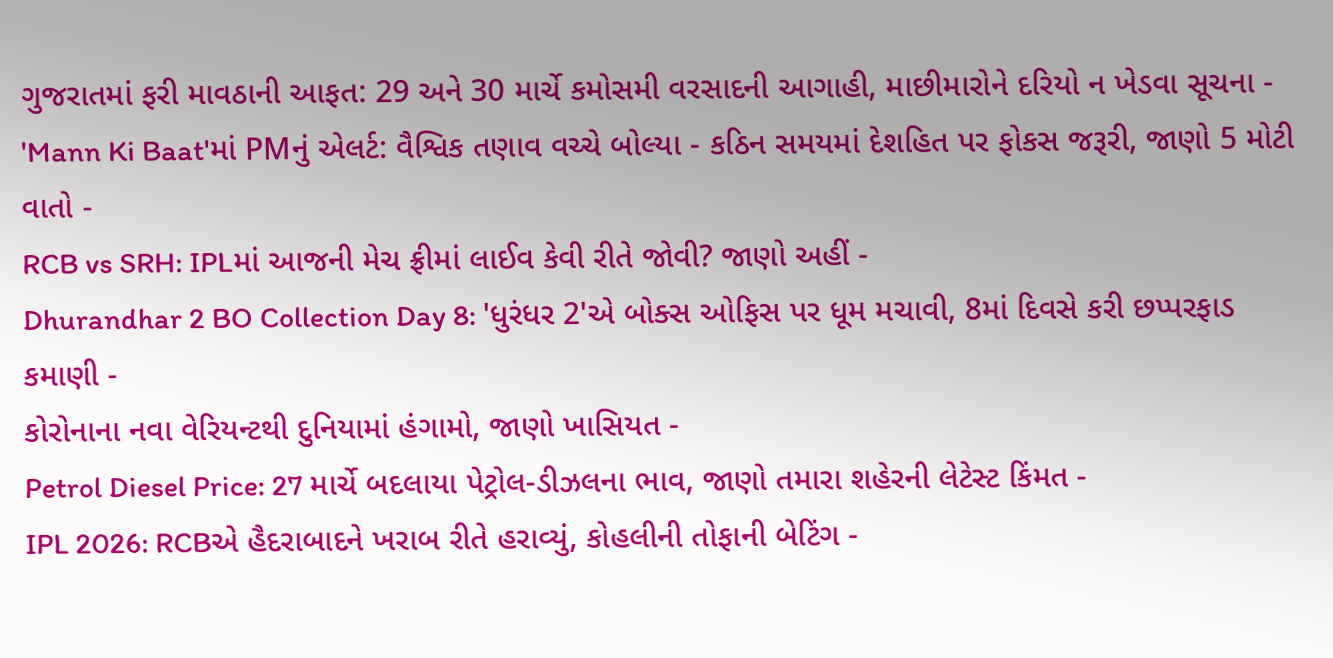ગુજરાતમાં ફરી માવઠાની આફત: 29 અને 30 માર્ચે કમોસમી વરસાદની આગાહી, માછીમારોને દરિયો ન ખેડવા સૂચના -
'Mann Ki Baat'માં PMનું એલર્ટ: વૈશ્વિક તણાવ વચ્ચે બોલ્યા - કઠિન સમયમાં દેશહિત પર ફોકસ જરૂરી, જાણો 5 મોટી વાતો -
RCB vs SRH: IPLમાં આજની મેચ ફ્રીમાં લાઈવ કેવી રીતે જોવી? જાણો અહીં -
Dhurandhar 2 BO Collection Day 8: 'ધુરંધર 2'એ બોક્સ ઓફિસ પર ધૂમ મચાવી, 8માં દિવસે કરી છપ્પરફાડ કમાણી -
કોરોનાના નવા વેરિયન્ટથી દુનિયામાં હંગામો, જાણો ખાસિયત -
Petrol Diesel Price: 27 માર્ચે બદલાયા પેટ્રોલ-ડીઝલના ભાવ, જાણો તમારા શહેરની લેટેસ્ટ કિંમત -
IPL 2026: RCBએ હૈદરાબાદને ખરાબ રીતે હરાવ્યું, કોહલીની તોફાની બેટિંગ -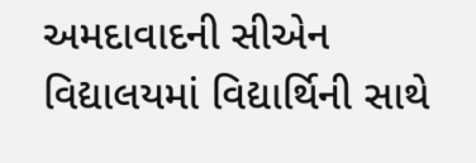અમદાવાદની સીએન વિદ્યાલયમાં વિદ્યાર્થિની સાથે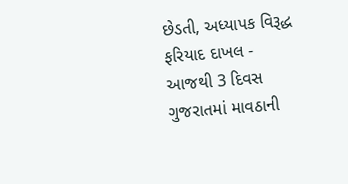છેડતી, અધ્યાપક વિરૂદ્ધ ફરિયાદ દાખલ -
આજથી 3 દિવસ ગુજરાતમાં માવઠાની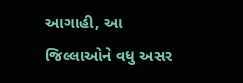આગાહી, આ જિલ્લાઓને વધુ અસર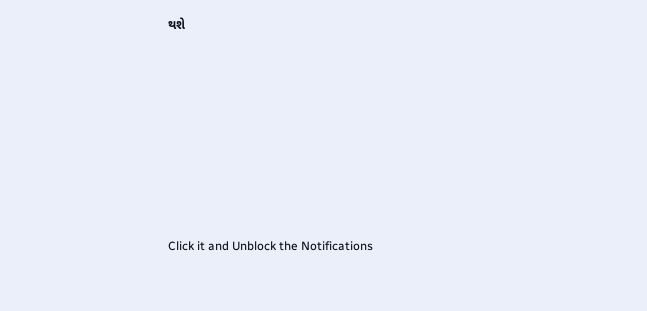થશે








Click it and Unblock the Notifications